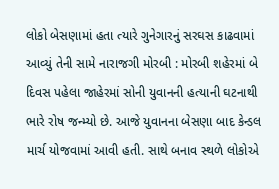લોકો બેસણામાં હતા ત્યારે ગુનેગારનું સરઘસ કાઢવામાં આવ્યું તેની સામે નારાજગી મોરબી : મોરબી શહેરમાં બે દિવસ પહેલા જાહેરમાં સોની યુવાનની હત્યાની ઘટનાથી ભારે રોષ જન્મ્યો છે. આજે યુવાનના બેસણા બાદ કેન્ડલ માર્ચ યોજવામાં આવી હતી. સાથે બનાવ સ્થળે લોકોએ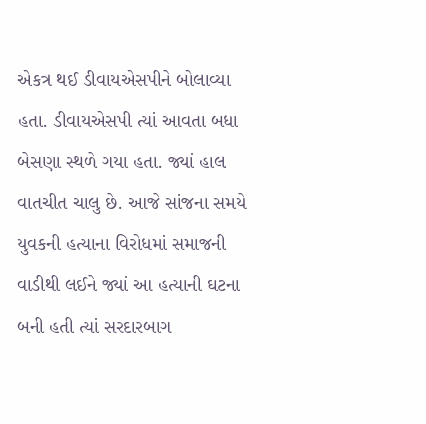એકત્ર થઈ ડીવાયએસપીને બોલાવ્યા હતા. ડીવાયએસપી ત્યાં આવતા બધા બેસણા સ્થળે ગયા હતા. જ્યાં હાલ વાતચીત ચાલુ છે. આજે સાંજના સમયે યુવકની હત્યાના વિરોધમાં સમાજની વાડીથી લઈને જ્યાં આ હત્યાની ઘટના બની હતી ત્યાં સરદારબાગ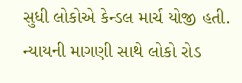સુધી લોકોએ કેન્ડલ માર્ચ યોજી હતી. ન્યાયની માગણી સાથે લોકો રોડ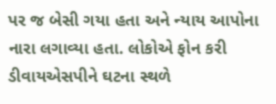પર જ બેસી ગયા હતા અને ન્યાય આપોના નારા લગાવ્યા હતા. લોકોએ ફોન કરી ડીવાયએસપીને ઘટના સ્થળે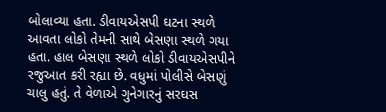બોલાવ્યા હતા. ડીવાયએસપી ઘટના સ્થળે આવતા લોકો તેમની સાથે બેસણા સ્થળે ગયા હતા. હાલ બેસણા સ્થળે લોકો ડીવાયએસપીને રજુઆત કરી રહ્યા છે. વધુમાં પોલીસે બેસણું ચાલુ હતું. તે વેળાએ ગુનેગારનું સરઘસ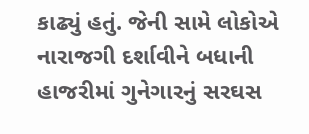કાઢ્યું હતું. જેની સામે લોકોએ નારાજગી દર્શાવીને બધાની હાજરીમાં ગુનેગારનું સરઘસ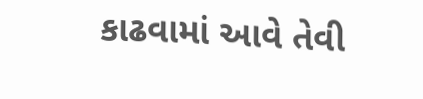કાઢવામાં આવે તેવી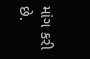માંગ કરી છે.